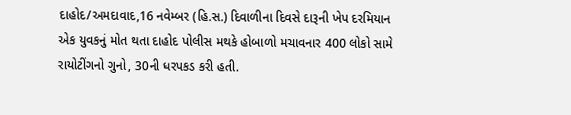દાહોદ/અમદાવાદ,16 નવેમ્બર (હિ.સ.) દિવાળીના દિવસે દારૂની ખેપ દરમિયાન એક યુવકનું મોત થતા દાહોદ પોલીસ મથકે હોબાળો મચાવનાર 400 લોકો સામે રાયોટીંગનો ગુનો, 30ની ધરપકડ કરી હતી.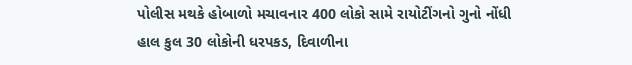પોલીસ મથકે હોબાળો મચાવનાર 400 લોકો સામે રાયોટીંગનો ગુનો નોંધી હાલ કુલ 30 લોકોની ધરપકડ, દિવાળીના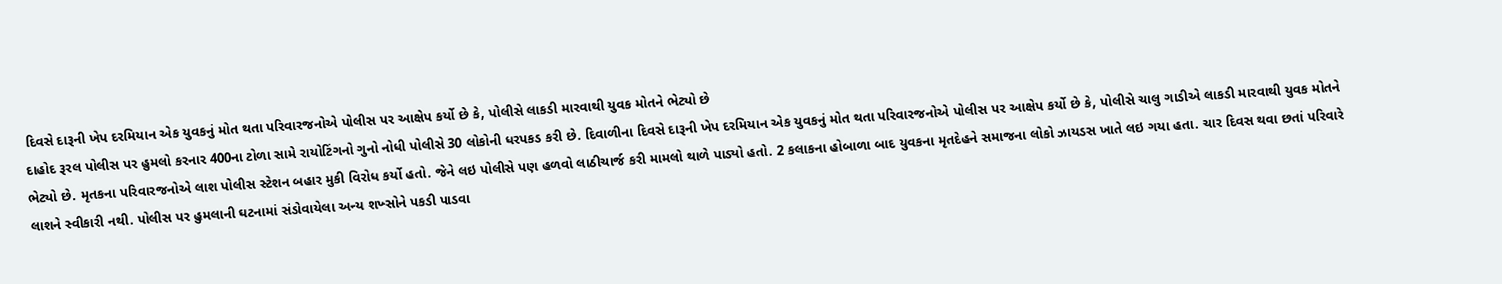દિવસે દારૂની ખેપ દરમિયાન એક યુવકનું મોત થતા પરિવારજનોએ પોલીસ પર આક્ષેપ કર્યો છે કે, પોલીસે લાકડી મારવાથી યુવક મોતને ભેટ્યો છે
દાહોદ રૂરલ પોલીસ પર હુમલો કરનાર 400ના ટોળા સામે રાયોટિંગનો ગુનો નોધી પોલીસે 30 લોકોની ધરપકડ કરી છે. દિવાળીના દિવસે દારૂની ખેપ દરમિયાન એક યુવકનું મોત થતા પરિવારજનોએ પોલીસ પર આક્ષેપ કર્યો છે કે, પોલીસે ચાલુ ગાડીએ લાકડી મારવાથી યુવક મોતને ભેટ્યો છે. મૃતકના પરિવારજનોએ લાશ પોલીસ સ્ટેશન બહાર મુકી વિરોધ કર્યો હતો. જેને લઇ પોલીસે પણ હળવો લાઠીચાર્જ કરી મામલો થાળે પાડ્યો હતો. 2 કલાકના હોબાળા બાદ યુવકના મૃતદેહને સમાજના લોકો ઝાયડસ ખાતે લઇ ગયા હતા. ચાર દિવસ થવા છતાં પરિવારે લાશને સ્વીકારી નથી. પોલીસ પર હુમલાની ઘટનામાં સંડોવાયેલા અન્ય શખ્સોને પકડી પાડવા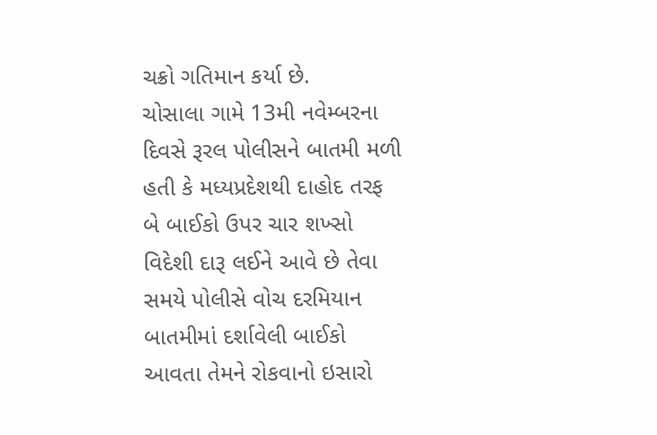ચક્રો ગતિમાન કર્યા છે.
ચોસાલા ગામે 13મી નવેમ્બરના દિવસે રૂરલ પોલીસને બાતમી મળી હતી કે મધ્યપ્રદેશથી દાહોદ તરફ બે બાઈકો ઉપર ચાર શખ્સો વિદેશી દારૂ લઈને આવે છે તેવા સમયે પોલીસે વોચ દરમિયાન બાતમીમાં દર્શાવેલી બાઈકો આવતા તેમને રોકવાનો ઇસારો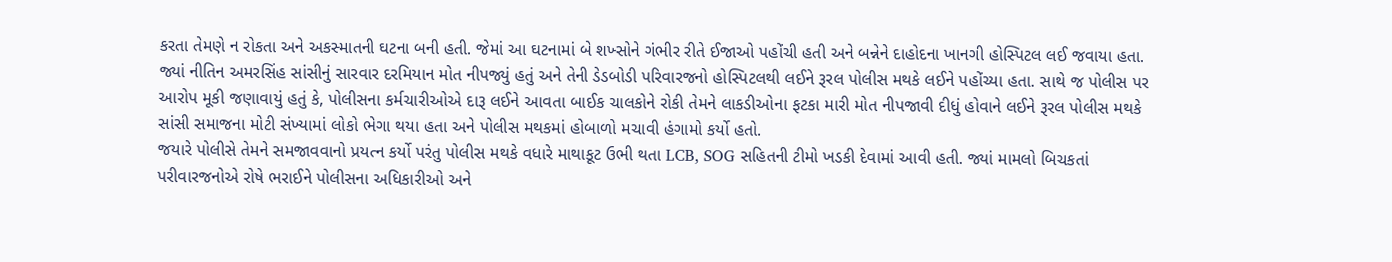કરતા તેમણે ન રોકતા અને અકસ્માતની ઘટના બની હતી. જેમાં આ ઘટનામાં બે શખ્સોને ગંભીર રીતે ઈજાઓ પહોંચી હતી અને બન્નેને દાહોદના ખાનગી હોસ્પિટલ લઈ જવાયા હતા.
જ્યાં નીતિન અમરસિંહ સાંસીનું સારવાર દરમિયાન મોત નીપજ્યું હતું અને તેની ડેડબોડી પરિવારજનો હોસ્પિટલથી લઈને રૂરલ પોલીસ મથકે લઈને પહોંચ્યા હતા. સાથે જ પોલીસ પર આરોપ મૂકી જણાવાયું હતું કે, પોલીસના કર્મચારીઓએ દારૂ લઈને આવતા બાઈક ચાલકોને રોકી તેમને લાકડીઓના ફટકા મારી મોત નીપજાવી દીધું હોવાને લઈને રૂરલ પોલીસ મથકે સાંસી સમાજના મોટી સંખ્યામાં લોકો ભેગા થયા હતા અને પોલીસ મથકમાં હોબાળો મચાવી હંગામો કર્યો હતો.
જયારે પોલીસે તેમને સમજાવવાનો પ્રયત્ન કર્યો પરંતુ પોલીસ મથકે વધારે માથાકૂટ ઉભી થતા LCB, SOG સહિતની ટીમો ખડકી દેવામાં આવી હતી. જ્યાં મામલો બિચકતાં પરીવારજનોએ રોષે ભરાઈને પોલીસના અધિકારીઓ અને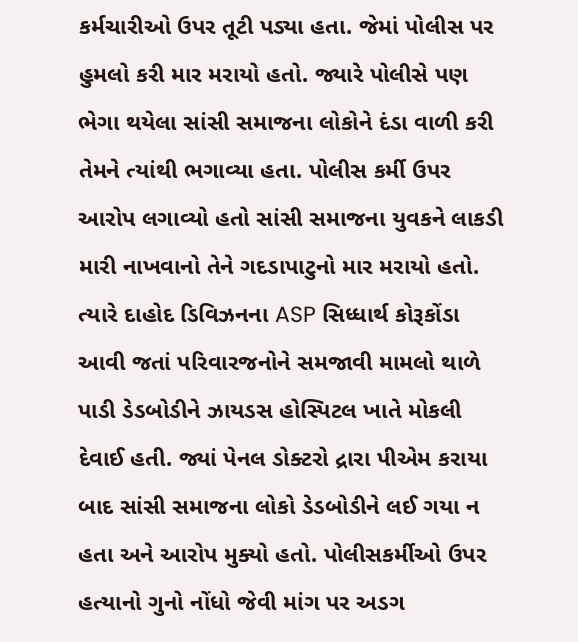કર્મચારીઓ ઉપર તૂટી પડ્યા હતા. જેમાં પોલીસ પર હુમલો કરી માર મરાયો હતો. જ્યારે પોલીસે પણ ભેગા થયેલા સાંસી સમાજના લોકોને દંડા વાળી કરી તેમને ત્યાંથી ભગાવ્યા હતા. પોલીસ કર્મી ઉપર આરોપ લગાવ્યો હતો સાંસી સમાજના યુવકને લાકડી મારી નાખવાનો તેને ગદડાપાટુનો માર મરાયો હતો. ત્યારે દાહોદ ડિવિઝનના ASP સિધ્ધાર્થ કોરૂકોંડા આવી જતાં પરિવારજનોને સમજાવી મામલો થાળે પાડી ડેડબોડીને ઝાયડસ હોસ્પિટલ ખાતે મોકલી દેવાઈ હતી. જ્યાં પેનલ ડોક્ટરો દ્રારા પીએમ કરાયા બાદ સાંસી સમાજના લોકો ડેડબોડીને લઈ ગયા ન હતા અને આરોપ મુક્યો હતો. પોલીસકર્મીઓ ઉપર હત્યાનો ગુનો નોંધો જેવી માંગ પર અડગ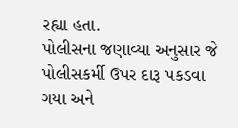રહ્યા હતા.
પોલીસના જણાવ્યા અનુસાર જે પોલીસકર્મી ઉપર દારૂ પકડવા ગયા અને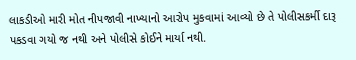લાકડીઓ મારી મોત નીપજાવી નાખ્યાનો આરોપ મુકવામાં આવ્યો છે તે પોલીસકર્મી દારૂ પકડવા ગયો જ નથી અને પોલીસે કોઈને માર્યા નથી.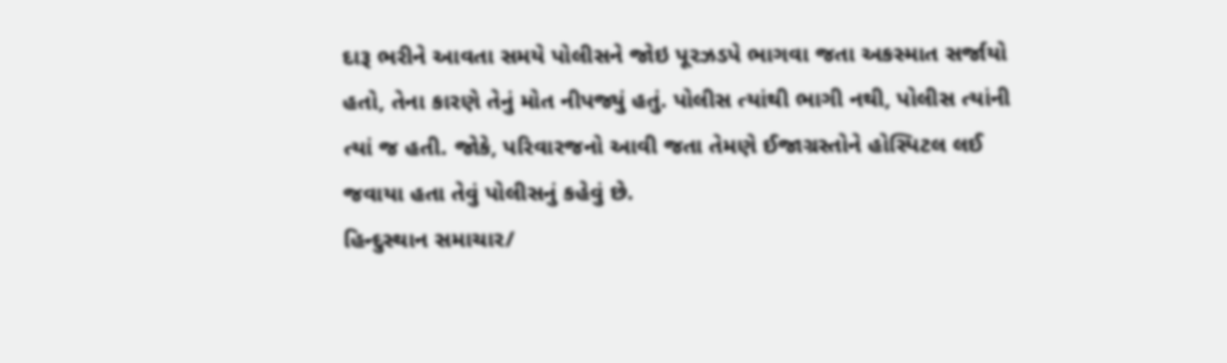દારૂ ભરીને આવતા સમયે પોલીસને જોઇ પૂરઝડપે ભાગવા જતા અકસ્માત સર્જાયો હતો, તેના કારણે તેનું મોત નીપજ્યું હતું. પોલીસ ત્યાંથી ભાગી નથી, પોલીસ ત્યાંની ત્યાં જ હતી. જોકે, પરિવારજનો આવી જતા તેમણે ઈજાગ્રસ્તોને હોસ્પિટલ લઈ જવાયા હતા તેવું પોલીસનું કહેવું છે.
હિન્દુસ્થાન સમાચાર/